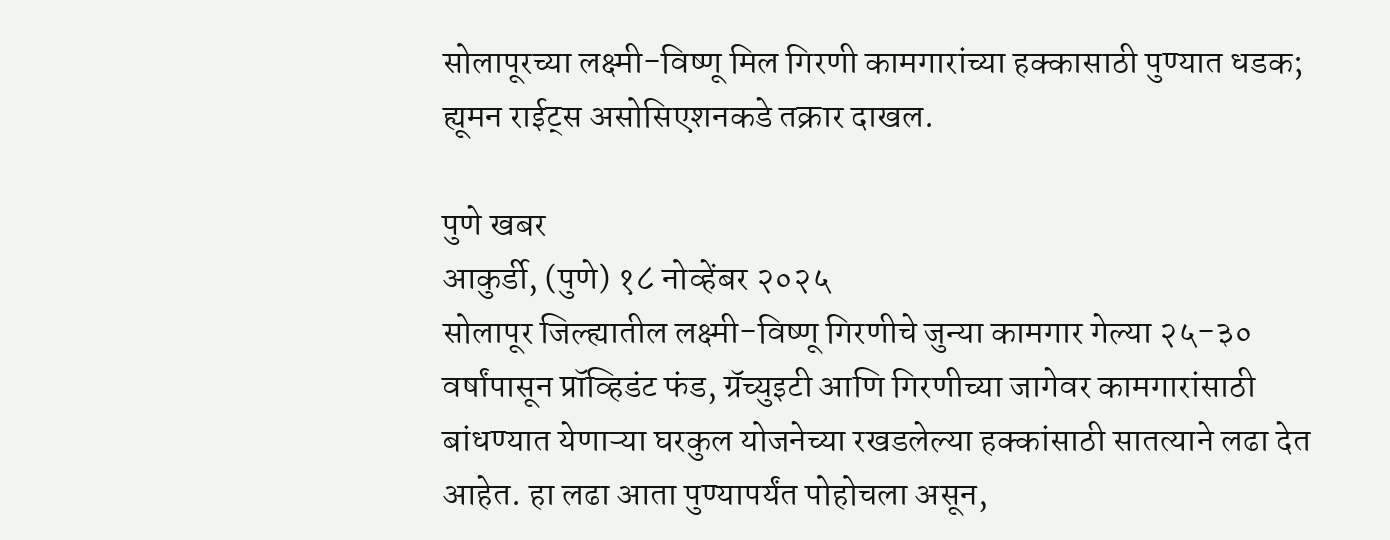सोलापूरच्या लक्ष्मी-विष्णू मिल गिरणी कामगारांच्या हक्कासाठी पुण्यात धडक; ह्यूमन राईट्स असोसिएशनकडे तक्रार दाखल.

पुणे खबर
आकुर्डी, (पुणे) १८ नोव्हेंबर २०२५
सोलापूर जिल्ह्यातील लक्ष्मी-विष्णू गिरणीचे जुन्या कामगार गेल्या २५-३० वर्षांपासून प्रॉव्हिडंट फंड, ग्रॅच्युइटी आणि गिरणीच्या जागेवर कामगारांसाठी बांधण्यात येणाऱ्या घरकुल योजनेच्या रखडलेल्या हक्कांसाठी सातत्याने लढा देत आहेत. हा लढा आता पुण्यापर्यंत पोहोचला असून,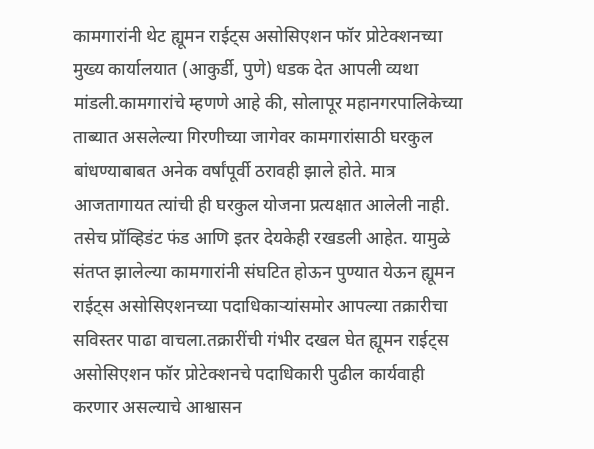कामगारांनी थेट ह्यूमन राईट्स असोसिएशन फॉर प्रोटेक्शनच्या मुख्य कार्यालयात (आकुर्डी, पुणे) धडक देत आपली व्यथा मांडली.कामगारांचे म्हणणे आहे की, सोलापूर महानगरपालिकेच्या ताब्यात असलेल्या गिरणीच्या जागेवर कामगारांसाठी घरकुल बांधण्याबाबत अनेक वर्षांपूर्वी ठरावही झाले होते. मात्र आजतागायत त्यांची ही घरकुल योजना प्रत्यक्षात आलेली नाही. तसेच प्रॉव्हिडंट फंड आणि इतर देयकेही रखडली आहेत. यामुळे संतप्त झालेल्या कामगारांनी संघटित होऊन पुण्यात येऊन ह्यूमन राईट्स असोसिएशनच्या पदाधिकाऱ्यांसमोर आपल्या तक्रारीचा सविस्तर पाढा वाचला.तक्रारींची गंभीर दखल घेत ह्यूमन राईट्स असोसिएशन फॉर प्रोटेक्शनचे पदाधिकारी पुढील कार्यवाही करणार असल्याचे आश्वासन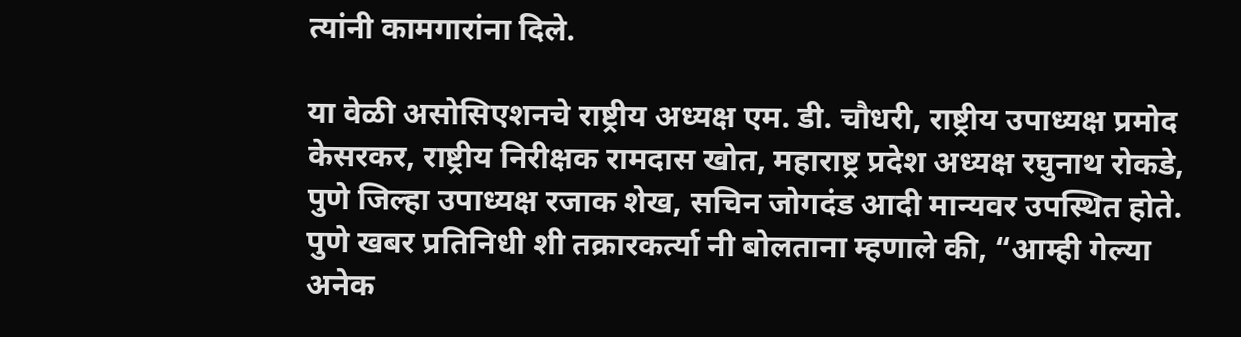त्यांनी कामगारांना दिले.

या वेळी असोसिएशनचे राष्ट्रीय अध्यक्ष एम. डी. चौधरी, राष्ट्रीय उपाध्यक्ष प्रमोद केसरकर, राष्ट्रीय निरीक्षक रामदास खोत, महाराष्ट्र प्रदेश अध्यक्ष रघुनाथ रोकडे, पुणे जिल्हा उपाध्यक्ष रजाक शेख, सचिन जोगदंड आदी मान्यवर उपस्थित होते.
पुणे खबर प्रतिनिधी शी तक्रारकर्त्या नी बोलताना म्हणाले की, “आम्ही गेल्या अनेक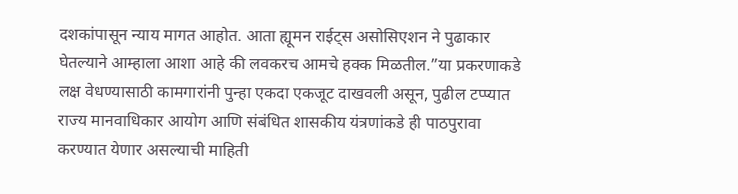दशकांपासून न्याय मागत आहोत. आता ह्यूमन राईट्स असोसिएशन ने पुढाकार घेतल्याने आम्हाला आशा आहे की लवकरच आमचे हक्क मिळतील.”या प्रकरणाकडे लक्ष वेधण्यासाठी कामगारांनी पुन्हा एकदा एकजूट दाखवली असून, पुढील टप्प्यात राज्य मानवाधिकार आयोग आणि संबंधित शासकीय यंत्रणांकडे ही पाठपुरावा करण्यात येणार असल्याची माहिती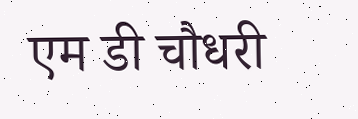एम डी चौधरी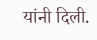यांनी दिली.